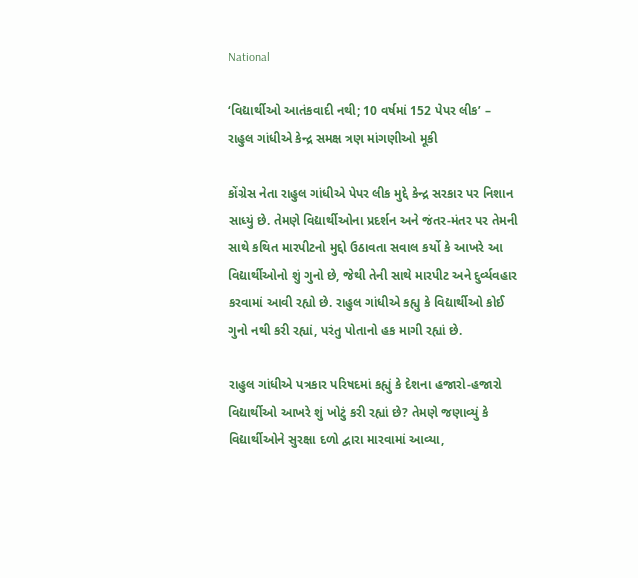National

‘વિદ્યાર્થીઓ આતંકવાદી નથી; 10 વર્ષમાં 152 પેપર લીક’ – રાહુલ ગાંધીએ કેન્દ્ર સમક્ષ ત્રણ માંગણીઓ મૂકી

કોંગ્રેસ નેતા રાહુલ ગાંધીએ પેપર લીક મુદ્દે કેન્દ્ર સરકાર પર નિશાન સાધ્યું છે. તેમણે વિદ્યાર્થીઓના પ્રદર્શન અને જંતર-મંતર પર તેમની સાથે કથિત મારપીટનો મુદ્દો ઉઠાવતા સવાલ કર્યો કે આખરે આ વિદ્યાર્થીઓનો શું ગુનો છે, જેથી તેની સાથે મારપીટ અને દુર્વ્યવહાર કરવામાં આવી રહ્યો છે. રાહુલ ગાંધીએ કહ્યુ કે વિદ્યાર્થીઓ કોઈ ગુનો નથી કરી રહ્યાં, પરંતુ પોતાનો હક માગી રહ્યાં છે.

રાહુલ ગાંધીએ પત્રકાર પરિષદમાં કહ્યું કે દેશના હજારો-હજારો વિદ્યાર્થીઓ આખરે શું ખોટું કરી રહ્યાં છે? તેમણે જણાવ્યું કે વિદ્યાર્થીઓને સુરક્ષા દળો દ્વારા મારવામાં આવ્યા,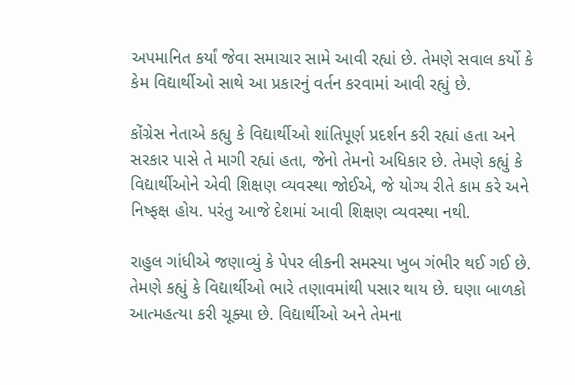અપમાનિત કર્યાં જેવા સમાચાર સામે આવી રહ્યાં છે. તેમણે સવાલ કર્યો કે કેમ વિદ્યાર્થીઓ સાથે આ પ્રકારનું વર્તન કરવામાં આવી રહ્યું છે.

કોંગ્રેસ નેતાએ કહ્યુ કે વિદ્યાર્થીઓ શાંતિપૂર્ણ પ્રદર્શન કરી રહ્યાં હતા અને સરકાર પાસે તે માગી રહ્યાં હતા, જેનો તેમનો અધિકાર છે. તેમણે કહ્યું કે વિદ્યાર્થીઓને એવી શિક્ષણ વ્યવસ્થા જોઈએ, જે યોગ્ય રીતે કામ કરે અને નિષ્ફક્ષ હોય. પરંતુ આજે દેશમાં આવી શિક્ષણ વ્યવસ્થા નથી.

રાહુલ ગાંધીએ જણાવ્યું કે પેપર લીકની સમસ્યા ખુબ ગંભીર થઈ ગઈ છે. તેમણે કહ્યું કે વિદ્યાર્થીઓ ભારે તણાવમાંથી પસાર થાય છે. ઘણા બાળકો આત્મહત્યા કરી ચૂક્યા છે. વિદ્યાર્થીઓ અને તેમના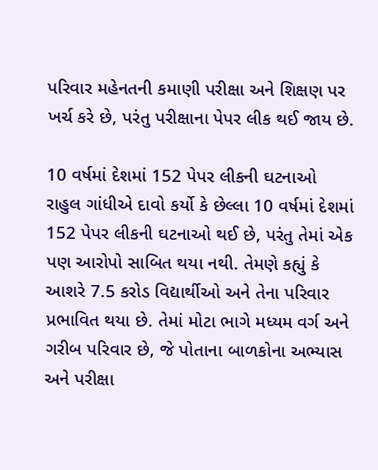પરિવાર મહેનતની કમાણી પરીક્ષા અને શિક્ષણ પર ખર્ચ કરે છે, પરંતુ પરીક્ષાના પેપર લીક થઈ જાય છે.

10 વર્ષમાં દેશમાં 152 પેપર લીકની ઘટનાઓ
રાહુલ ગાંધીએ દાવો કર્યો કે છેલ્લા 10 વર્ષમાં દેશમાં 152 પેપર લીકની ઘટનાઓ થઈ છે, પરંતુ તેમાં એક પણ આરોપો સાબિત થયા નથી. તેમણે કહ્યું કે આશરે 7.5 કરોડ વિદ્યાર્થીઓ અને તેના પરિવાર પ્રભાવિત થયા છે. તેમાં મોટા ભાગે મધ્યમ વર્ગ અને ગરીબ પરિવાર છે, જે પોતાના બાળકોના અભ્યાસ અને પરીક્ષા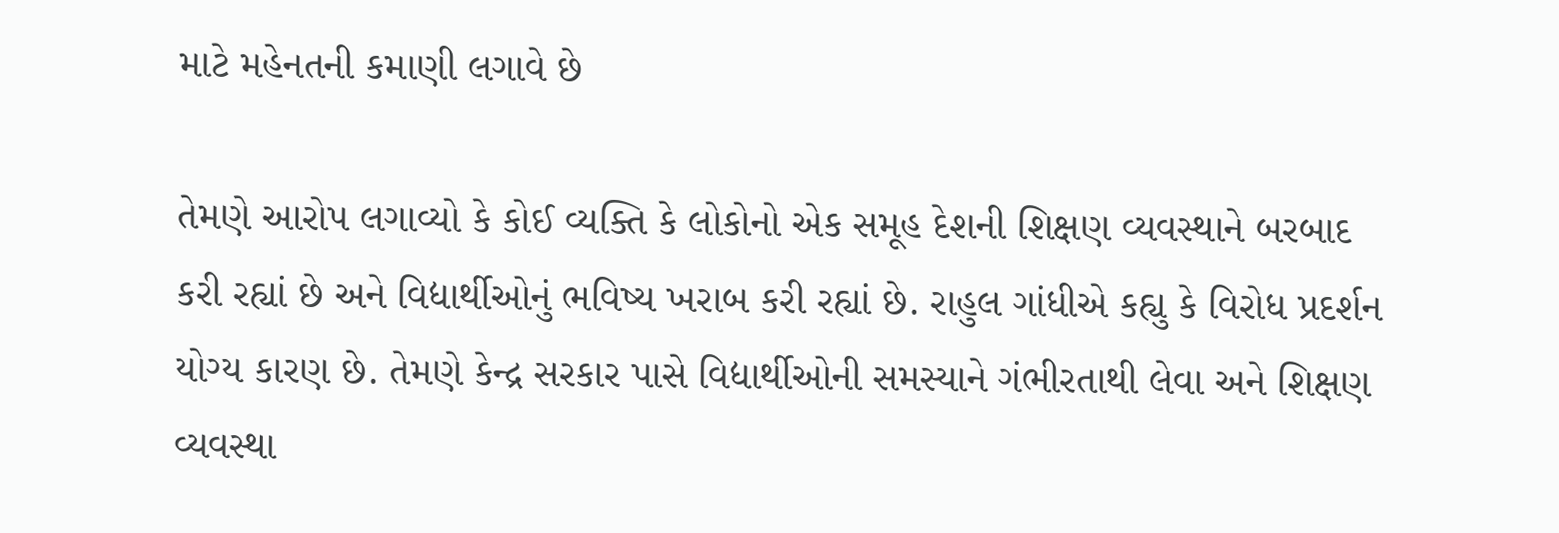માટે મહેનતની કમાણી લગાવે છે

તેમણે આરોપ લગાવ્યો કે કોઈ વ્યક્તિ કે લોકોનો એક સમૂહ દેશની શિક્ષણ વ્યવસ્થાને બરબાદ કરી રહ્યાં છે અને વિદ્યાર્થીઓનું ભવિષ્ય ખરાબ કરી રહ્યાં છે. રાહુલ ગાંધીએ કહ્યુ કે વિરોધ પ્રદર્શન યોગ્ય કારણ છે. તેમણે કેન્દ્ર સરકાર પાસે વિદ્યાર્થીઓની સમસ્યાને ગંભીરતાથી લેવા અને શિક્ષણ વ્યવસ્થા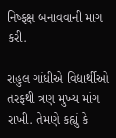નિષ્ફક્ષ બનાવવાની માગ કરી.

રાહુલ ગાંધીએ વિદ્યાર્થીઓ તરફથી ત્રણ મુખ્ય માંગ રાખી. તેમણે કહ્યું કે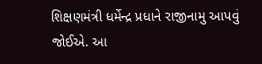શિક્ષણમંત્રી ધર્મેન્દ્ર પ્રધાને રાજીનામુ આપવું જોઈએ. આ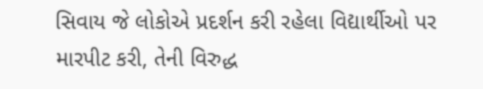સિવાય જે લોકોએ પ્રદર્શન કરી રહેલા વિદ્યાર્થીઓ પર મારપીટ કરી, તેની વિરુદ્ધ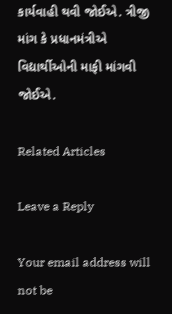કાર્યવાહી થવી જોઈએ. ત્રીજી માંગ કે પ્રધાનમંત્રીએ વિદ્યાર્થીઓની માફી માંગવી જોઈએ.

Related Articles

Leave a Reply

Your email address will not be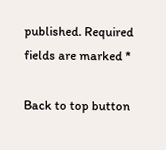published. Required fields are marked *

Back to top button